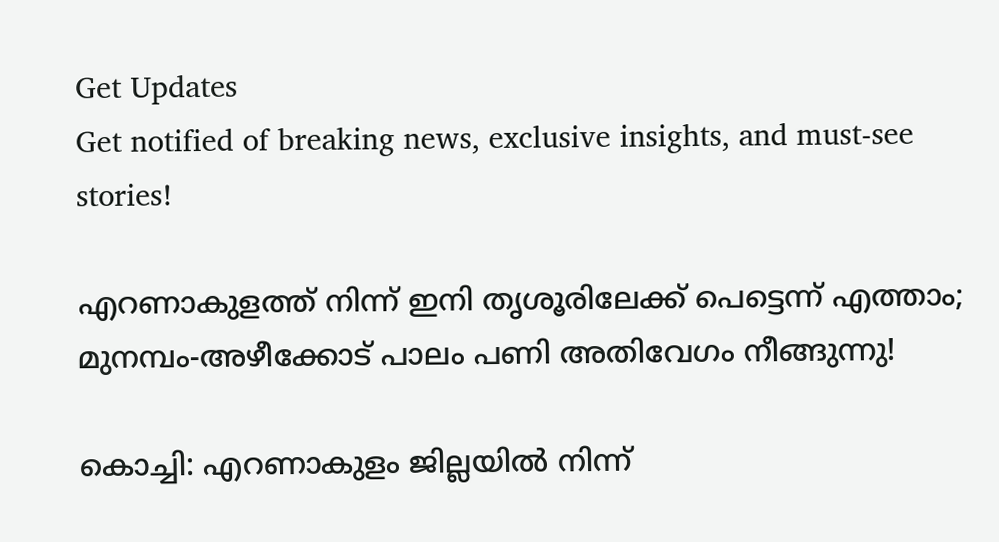Get Updates
Get notified of breaking news, exclusive insights, and must-see stories!

എറണാകുളത്ത് നിന്ന് ഇനി തൃശൂരിലേക്ക് പെട്ടെന്ന് എത്താം; മുനമ്പം-അഴീക്കോട് പാലം പണി അതിവേഗം നീങ്ങുന്നു!

കൊച്ചി: എറണാകുളം ജില്ലയിൽ നിന്ന്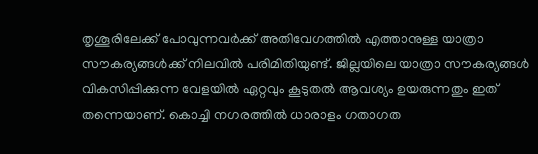തൃശൂരിലേക്ക് പോവുന്നവർക്ക് അതിവേഗത്തിൽ എത്താനുള്ള യാത്രാ സൗകര്യങ്ങൾക്ക് നിലവിൽ പരിമിതിയുണ്ട്. ജില്ലയിലെ യാത്രാ സൗകര്യങ്ങൾ വികസിപ്പിക്കുന്ന വേളയിൽ ഏറ്റവും കൂടുതൽ ആവശ്യം ഉയരുന്നതും ഇത് തന്നെയാണ്. കൊച്ചി നഗരത്തിൽ ധാരാളം ഗതാഗത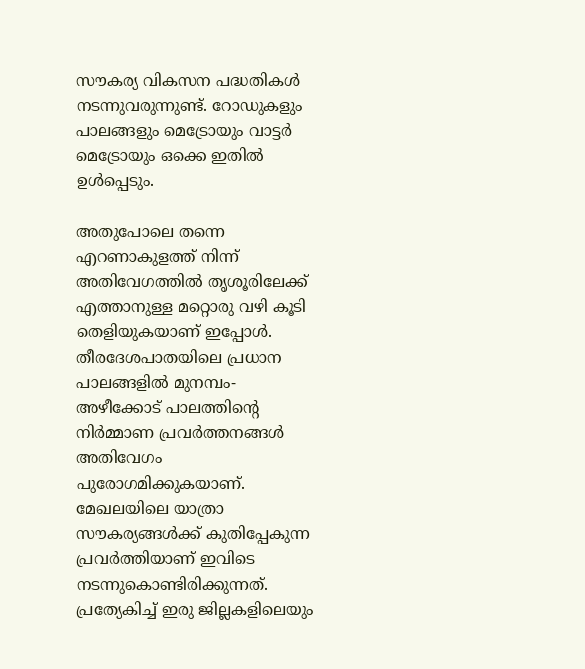സൗകര്യ വികസന പദ്ധതികൾ നടന്നുവരുന്നുണ്ട്. റോഡുകളും പാലങ്ങളും മെട്രോയും വാട്ടർ മെട്രോയും ഒക്കെ ഇതിൽ ഉൾപ്പെടും.

അതുപോലെ തന്നെ എറണാകുളത്ത് നിന്ന് അതിവേഗത്തിൽ തൃശൂരിലേക്ക് എത്താനുള്ള മറ്റൊരു വഴി കൂടി തെളിയുകയാണ് ഇപ്പോൾ. തീരദേശപാതയിലെ പ്രധാന പാലങ്ങളിൽ മുനമ്പം-അഴീക്കോട് പാലത്തിന്റെ നിർമ്മാണ പ്രവർത്തനങ്ങൾ അതിവേഗം പുരോഗമിക്കുകയാണ്. മേഖലയിലെ യാത്രാ സൗകര്യങ്ങൾക്ക് കുതിപ്പേകുന്ന പ്രവർത്തിയാണ് ഇവിടെ നടന്നുകൊണ്ടിരിക്കുന്നത്. പ്രത്യേകിച്ച് ഇരു ജില്ലകളിലെയും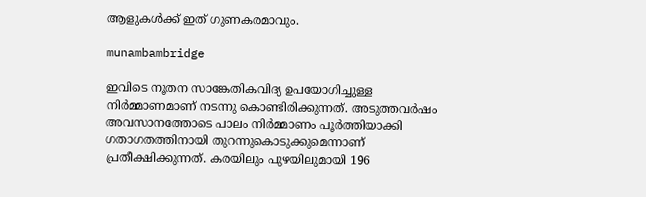ആളുകൾക്ക് ഇത് ഗുണകരമാവും.

munambambridge

ഇവിടെ നൂതന സാങ്കേതികവിദ്യ ഉപയോഗിച്ചുള്ള നിർമ്മാണമാണ് നടന്നു കൊണ്ടിരിക്കുന്നത്. അടുത്തവർഷം അവസാനത്തോടെ പാലം നിർമ്മാണം പൂർത്തിയാക്കി ഗതാഗതത്തിനായി തുറന്നുകൊടുക്കുമെന്നാണ് പ്രതീക്ഷിക്കുന്നത്. കരയിലും പുഴയിലുമായി 196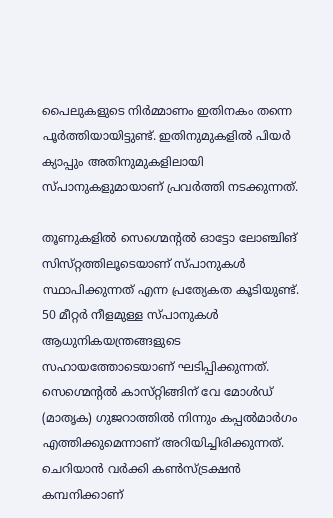പൈലുകളുടെ നിർമ്മാണം ഇതിനകം തന്നെ പൂർത്തിയായിട്ടുണ്ട്. ഇതിനുമുകളിൽ പിയർ ക്യാപ്പും അതിനുമുകളിലായി സ്‌പാനുകളുമായാണ് പ്രവർത്തി നടക്കുന്നത്.

തൂണുകളിൽ സെഗ്മെന്റൽ ഓട്ടോ ലോഞ്ചിങ് സിസ്‌റ്റത്തിലൂടെയാണ് സ്‌പാനുകൾ സ്ഥാപിക്കുന്നത് എന്ന പ്രത്യേകത കൂടിയുണ്ട്. 50 മീറ്റർ നീളമുള്ള സ്‌പാനുകൾ ആധുനികയന്ത്രങ്ങളുടെ സഹായത്തോടെയാണ് ഘടിപ്പിക്കുന്നത്. സെഗ്മെന്റൽ കാസ്‌റ്റിങ്ങിന്‌ വേ മോൾഡ് (മാതൃക) ഗുജറാത്തിൽ നിന്നും കപ്പൽമാർഗം എത്തിക്കുമെന്നാണ് അറിയിച്ചിരിക്കുന്നത്. ചെറിയാൻ വർക്കി കൺസ്ട്രക്ഷൻ കമ്പനിക്കാണ്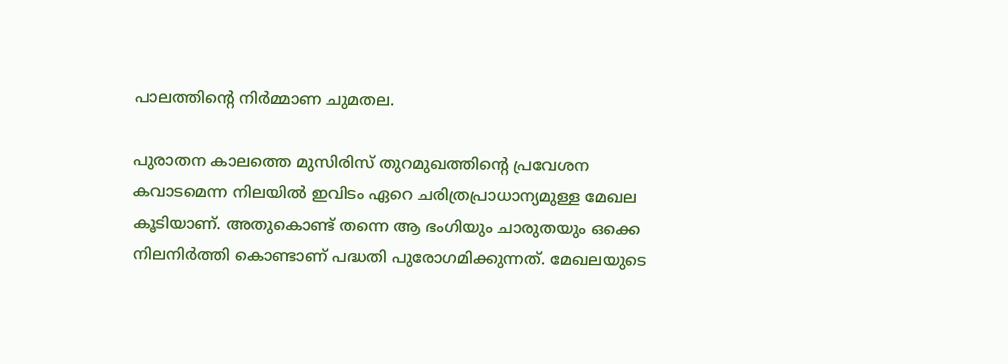പാലത്തിന്റെ നിർമ്മാണ ചുമതല.

പുരാതന കാലത്തെ മുസിരിസ് തുറമുഖത്തിന്റെ പ്രവേശന കവാടമെന്ന നിലയിൽ ഇവിടം ഏറെ ചരിത്രപ്രാധാന്യമുള്ള മേഖല കൂടിയാണ്. അതുകൊണ്ട് തന്നെ ആ ഭംഗിയും ചാരുതയും ഒക്കെ നിലനിർത്തി കൊണ്ടാണ് പദ്ധതി പുരോഗമിക്കുന്നത്. മേഖലയുടെ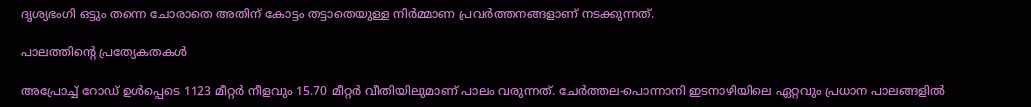ദൃശ്യഭംഗി ഒട്ടും തന്നെ ചോരാതെ അതിന് കോട്ടം തട്ടാതെയുള്ള നിർമ്മാണ പ്രവർത്തനങ്ങളാണ് നടക്കുന്നത്.

പാലത്തിന്റെ പ്രത്യേകതകൾ

അപ്രോച്ച് റോഡ് ഉൾപ്പെടെ 1123 മീറ്റർ നീളവും 15.70 മീറ്റർ വീതിയിലുമാണ് പാലം വരുന്നത്. ചേർത്തല-പൊന്നാനി ഇടനാഴിയിലെ ഏറ്റവും പ്രധാന പാലങ്ങളിൽ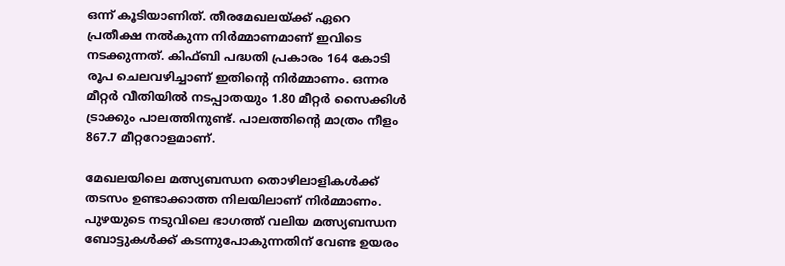ഒന്ന് കൂടിയാണിത്. തീരമേഖലയ്ക്ക് ഏറെ പ്രതീക്ഷ നൽകുന്ന നിർമ്മാണമാണ് ഇവിടെ നടക്കുന്നത്. കിഫ്ബി പദ്ധതി പ്രകാരം 164 കോടി രൂപ ചെലവഴിച്ചാണ് ഇതിന്റെ നിർമ്മാണം. ഒന്നര മീറ്റർ വീതിയിൽ നടപ്പാതയും 1.80 മീറ്റർ സൈക്കിൾ ട്രാക്കും പാലത്തിനുണ്ട്. പാലത്തിന്റെ മാത്രം നീളം 867.7 മീറ്ററോളമാണ്.

മേഖലയിലെ മത്സ്യബന്ധന തൊഴിലാളികൾക്ക് തടസം ഉണ്ടാക്കാത്ത നിലയിലാണ് നിർമ്മാണം. പുഴയുടെ നടുവിലെ ഭാഗത്ത് വലിയ മത്സ്യബന്ധന ബോട്ടുകൾക്ക് കടന്നുപോകുന്നതിന് വേണ്ട ഉയരം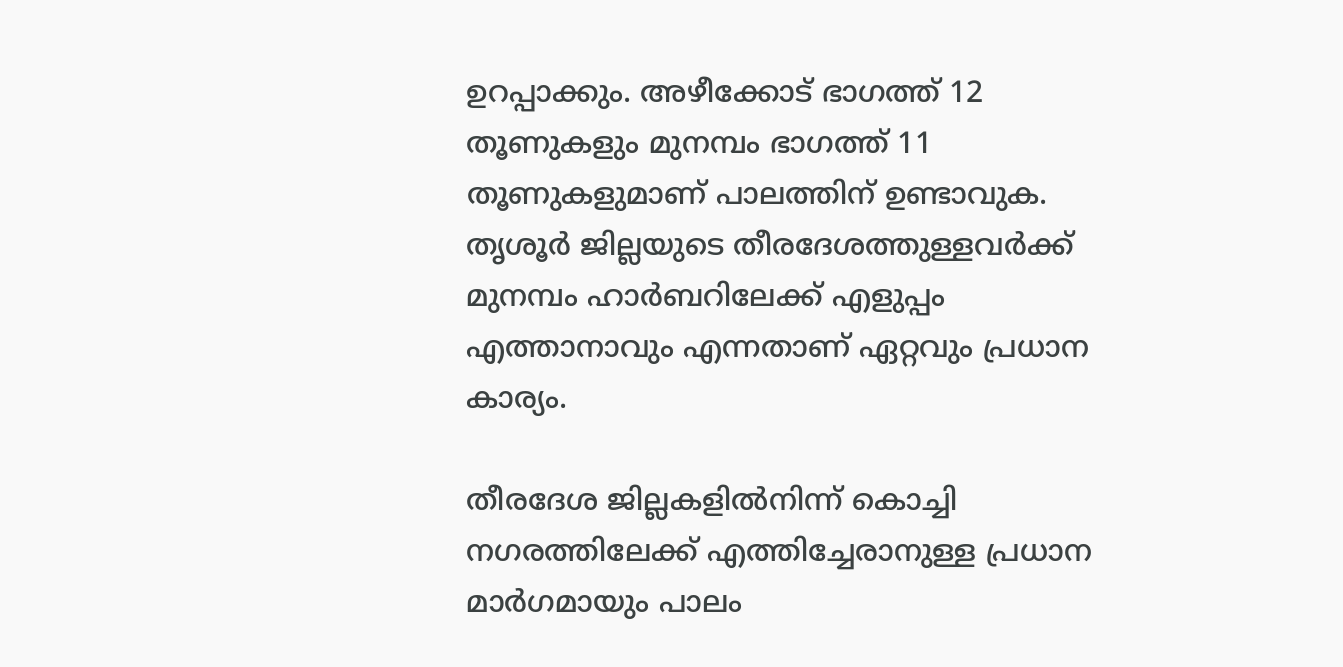ഉറപ്പാക്കും. അഴീക്കോട് ഭാഗത്ത് 12 തൂണുകളും മുനമ്പം ഭാഗത്ത് 11 തൂണുകളുമാണ് പാലത്തിന് ഉണ്ടാവുക. തൃശൂർ ജില്ലയുടെ തീരദേശത്തുള്ളവർക്ക് മുനമ്പം ഹാർബറിലേക്ക് എളുപ്പം എത്താനാവും എന്നതാണ് ഏറ്റവും പ്രധാന കാര്യം.

തീരദേശ ജില്ലകളിൽനിന്ന് കൊച്ചി നഗരത്തിലേക്ക് എത്തിച്ചേരാനുള്ള പ്രധാന മാർഗമായും പാലം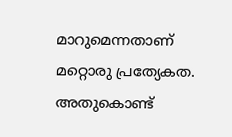മാറുമെന്നതാണ് മറ്റൊരു പ്രത്യേകത. അതുകൊണ്ട്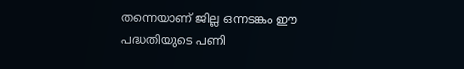തന്നെയാണ് ജില്ല ഒന്നടങ്കം ഈ പദ്ധതിയുടെ പണി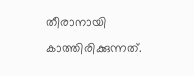തീരാനായി കാത്തിരിക്കുന്നത്.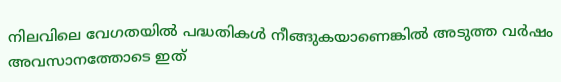നിലവിലെ വേഗതയിൽ പദ്ധതികൾ നീങ്ങുകയാണെങ്കിൽ അടുത്ത വർഷം അവസാനത്തോടെ ഇത്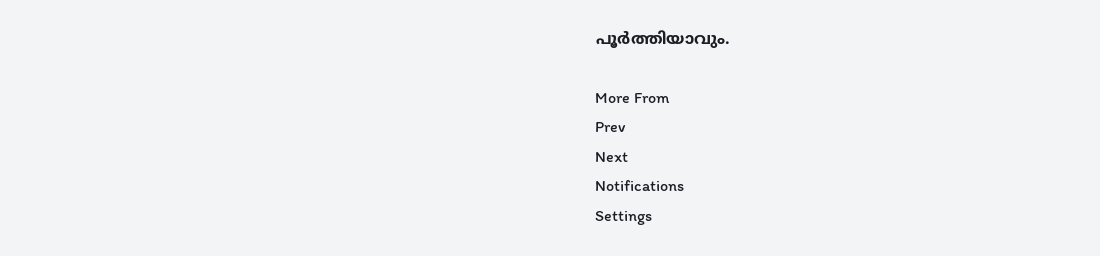പൂർത്തിയാവും.

More From
Prev
Next
Notifications
Settings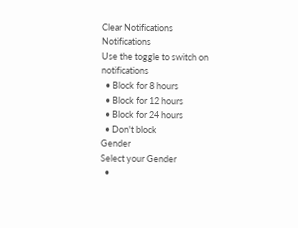Clear Notifications
Notifications
Use the toggle to switch on notifications
  • Block for 8 hours
  • Block for 12 hours
  • Block for 24 hours
  • Don't block
Gender
Select your Gender
  •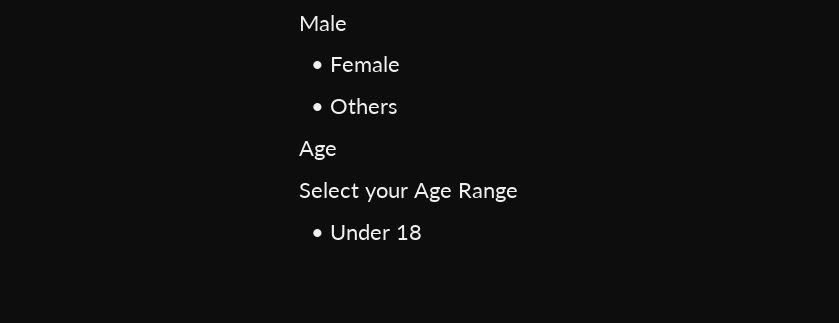Male
  • Female
  • Others
Age
Select your Age Range
  • Under 18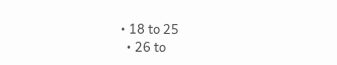• 18 to 25
  • 26 to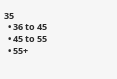35
  • 36 to 45
  • 45 to 55
  • 55+